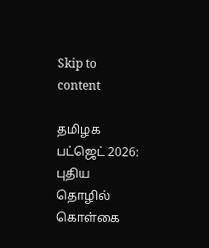Skip to content

தமிழக பட்ஜெட் 2026: புதிய தொழில் கொள்கை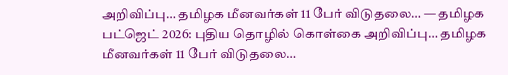அறிவிப்பு… தமிழக மீனவர்கள் 11 பேர் விடுதலை… — தமிழக பட்ஜெட் 2026: புதிய தொழில் கொள்கை அறிவிப்பு… தமிழக மீனவர்கள் 11 பேர் விடுதலை…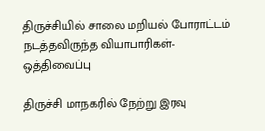திருச்சியில் சாலை மறியல் போராட்டம் நடத்தவிருந்த வியாபாரிகள்-ஒத்திவைப்பு

திருச்சி மாநகரில் நேற்று இரவு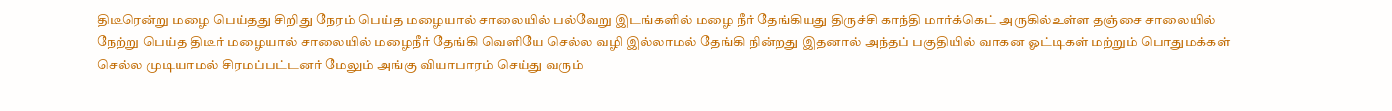திடீரென்று மழை பெய்தது சிறிது நேரம் பெய்த மழையால் சாலையில் பல்வேறு இடங்களில் மழை நீர் தேங்கியது திருச்சி காந்தி மார்க்கெட் அருகில்உள்ள தஞ்சை சாலையில் நேற்று பெய்த திடீர் மழையால் சாலையில் மழைநீர் தேங்கி வெளியே செல்ல வழி இல்லாமல் தேங்கி நின்றது இதனால் அந்தப் பகுதியில் வாகன ஓட்டிகள் மற்றும் பொதுமக்கள் செல்ல முடியாமல் சிரமப்பட்டனர் மேலும் அங்கு வியாபாரம் செய்து வரும்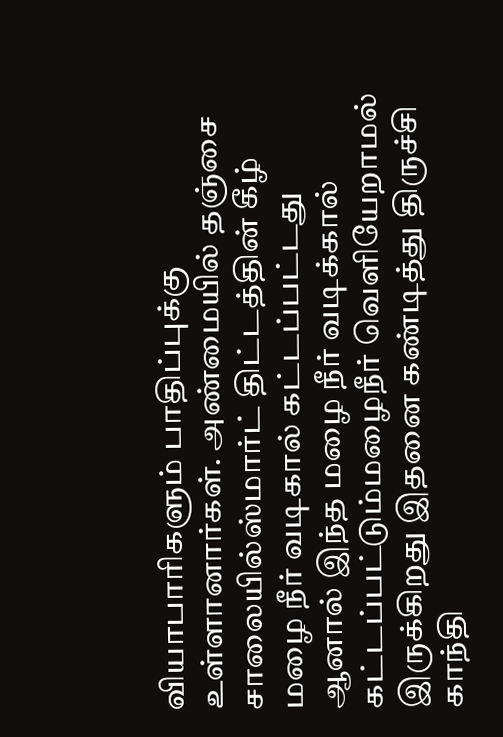வியாபாரிகளும் பாதிப்புக்கு உள்ளானார்கள். அண்மையில் தஞ்சை சாலையில்ஸ்மார்ட் திட்டத்தின் கீழ் மழை நீர் வடிகால் கட்டப்பட்டது ஆனால் இந்த மழை நீர் வடிக்கால் கட்டப்பட்டும்மழைநீர் வெளியேறாமல் இருக்கிறது இதனை கண்டித்து திருச்சி காந்தி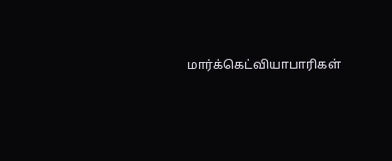மார்க்கெட்வியாபாரிகள்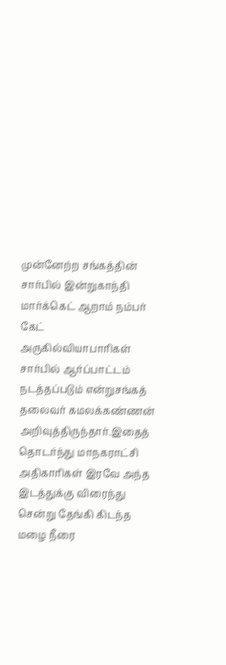முன்னேற்ற சங்கத்தின் சார்பில் இன்றுகாந்தி மார்க்கெட் ஆறாம் நம்பர் கேட் அருகில்வியாபாரிகள் சார்பில் ஆர்ப்பாட்டம் நடத்தப்படும் என்றுசங்கத் தலைவர் கமலக்கண்ணன் அறிவுத்திருந்தார்.இதைத் தொடர்ந்து மாநகராட்சி அதிகாரிகள் இரவே அந்த இடத்துக்கு விரைந்து சென்று தேங்கி கிடந்த மழை நீரை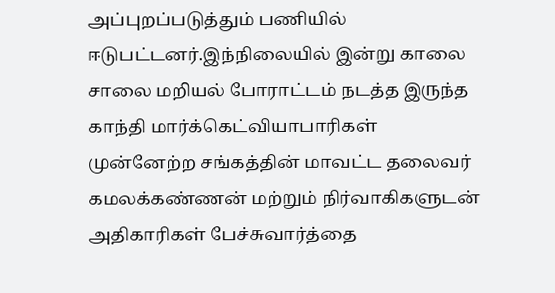அப்புறப்படுத்தும் பணியில் ஈடுபட்டனர்.இந்நிலையில் இன்று காலை சாலை மறியல் போராட்டம் நடத்த இருந்த காந்தி மார்க்கெட்வியாபாரிகள் முன்னேற்ற சங்கத்தின் மாவட்ட தலைவர் கமலக்கண்ணன் மற்றும் நிர்வாகிகளுடன் அதிகாரிகள் பேச்சுவார்த்தை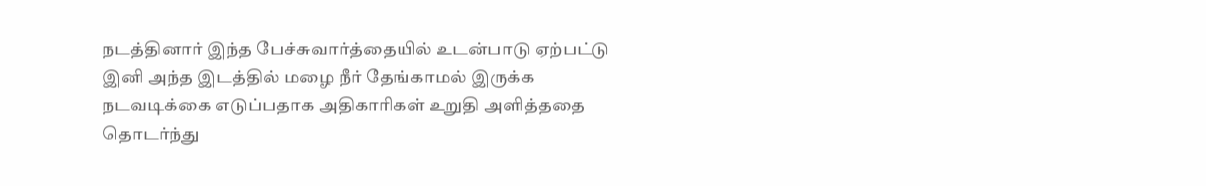நடத்தினார் இந்த பேச்சுவார்த்தையில் உடன்பாடு ஏற்பட்டு இனி அந்த இடத்தில் மழை நீர் தேங்காமல் இருக்க நடவடிக்கை எடுப்பதாக அதிகாரிகள் உறுதி அளித்ததை தொடர்ந்து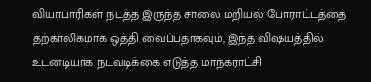வியாபாரிகள் நடத்த இருந்த சாலை மறியல் போராட்டத்தை தற்காலிகமாக ஒத்தி வைப்பதாகவும், இந்த விஷயத்தில் உடனடியாக நடவடிக்கை எடுத்த மாநகராட்சி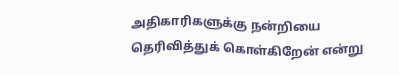அதிகாரிகளுக்கு நன்றியை தெரிவித்துக் கொள்கிறேன் என்று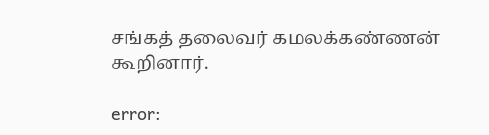சங்கத் தலைவர் கமலக்கண்ணன் கூறினார்.

error: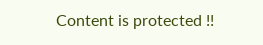Content is protected !!